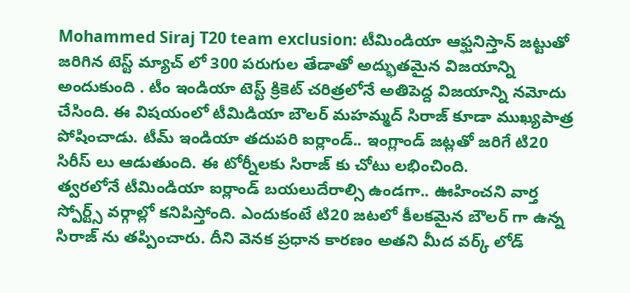Mohammed Siraj T20 team exclusion: టీమిండియా ఆఫ్ఘనిస్తాన్ జట్టుతో జరిగిన టెస్ట్ మ్యాచ్ లో 300 పరుగుల తేడాతో అద్భుతమైన విజయాన్ని అందుకుంది . టీం ఇండియా టెస్ట్ క్రికెట్ చరిత్రలోనే అతిపెద్ద విజయాన్ని నమోదు చేసింది. ఈ విషయంలో టీమిడియా బౌలర్ మహమ్మద్ సిరాజ్ కూడా ముఖ్యపాత్ర పోషించాడు. టీమ్ ఇండియా తదుపరి ఐర్లాండ్.. ఇంగ్లాండ్ జట్లతో జరిగే టి20 సిరీస్ లు ఆడుతుంది. ఈ టోర్నీలకు సిరాజ్ కు చోటు లభించింది.
త్వరలోనే టీమిండియా ఐర్లాండ్ బయలుదేరాల్సి ఉండగా.. ఊహించని వార్త స్పోర్ట్స్ వర్గాల్లో కనిపిస్తోంది. ఎందుకంటే టి20 జటలో కీలకమైన బౌలర్ గా ఉన్న సిరాజ్ ను తప్పించారు. దీని వెనక ప్రధాన కారణం అతని మీద వర్క్ లోడ్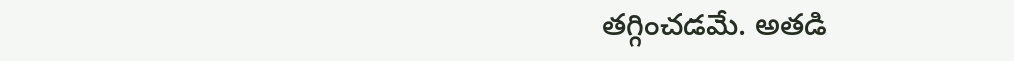తగ్గించడమే. అతడి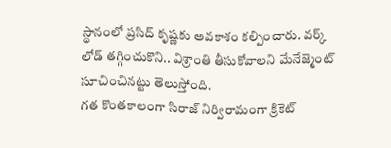స్థానంలో ప్రసిద్ కృష్ణకు అవకాశం కల్పించారు. వర్క్ లోడ్ తగ్గించుకొని.. విశ్రాంతి తీసుకోవాలని మేనేజ్మెంట్ సూచించినట్టు తెలుస్తోంది.
గత కొంతకాలంగా సిరాజ్ నిర్విరామంగా క్రికెట్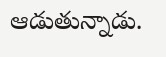ఆడుతున్నాడు.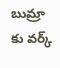బుమ్రా కు వర్క్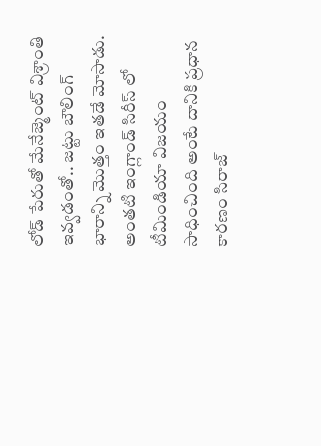లోడ్ పేరుతో మేనేజ్మెంట్ విశ్రాంతి ఇవ్వడంతో.. జట్టు బౌలింగ్ భారాన్ని మొత్తం ఇతడే మోసాడు. అంతటి ఇంగ్లాండ్ సిరీస్ లో టీమిండియా విజయం సాధించింది అంటే దానికి ప్రధాన కారణం సిరాజ్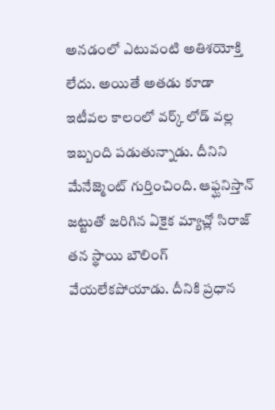అనడంలో ఎటువంటి అతిశయోక్తి లేదు. అయితే అతడు కూడా ఇటీవల కాలంలో వర్క్ లోడ్ వల్ల ఇబ్బంది పడుతున్నాడు. దీనిని మేనేజ్మెంట్ గుర్తించింది. ఆఫ్ఘనిస్తాన్ జట్టుతో జరిగిన ఏకైక మ్యాచ్లో సిరాజ్ తన స్థాయి బౌలింగ్ వేయలేకపోయాడు. దీనికి ప్రధాన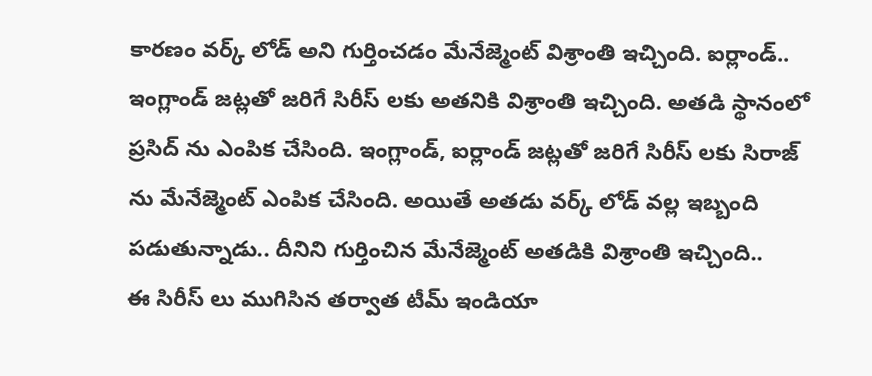కారణం వర్క్ లోడ్ అని గుర్తించడం మేనేజ్మెంట్ విశ్రాంతి ఇచ్చింది. ఐర్లాండ్.. ఇంగ్లాండ్ జట్లతో జరిగే సిరీస్ లకు అతనికి విశ్రాంతి ఇచ్చింది. అతడి స్థానంలో ప్రసిద్ ను ఎంపిక చేసింది. ఇంగ్లాండ్, ఐర్లాండ్ జట్లతో జరిగే సిరీస్ లకు సిరాజ్ ను మేనేజ్మెంట్ ఎంపిక చేసింది. అయితే అతడు వర్క్ లోడ్ వల్ల ఇబ్బంది పడుతున్నాడు.. దీనిని గుర్తించిన మేనేజ్మెంట్ అతడికి విశ్రాంతి ఇచ్చింది..
ఈ సిరీస్ లు ముగిసిన తర్వాత టీమ్ ఇండియా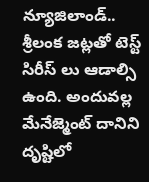న్యూజిలాండ్.. శ్రీలంక జట్లతో టెస్ట్ సిరీస్ లు ఆడాల్సి ఉంది. అందువల్ల మేనేజ్మెంట్ దానిని దృష్టిలో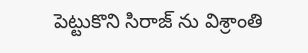పెట్టుకొని సిరాజ్ ను విశ్రాంతి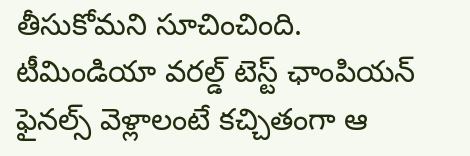తీసుకోమని సూచించింది. టీమిండియా వరల్డ్ టెస్ట్ ఛాంపియన్ ఫైనల్స్ వెళ్లాలంటే కచ్చితంగా ఆ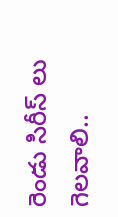రెండు సిరీస్ లు గెలవాలి..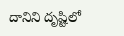దానిని దృష్టిలో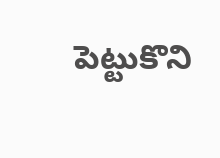పెట్టుకొని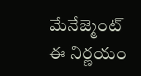మేనేజ్మెంట్ ఈ నిర్ణయం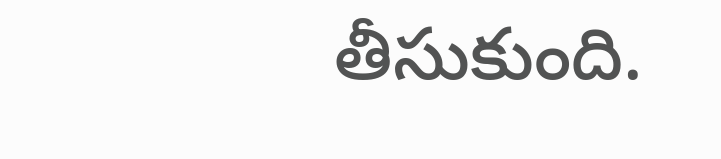తీసుకుంది.